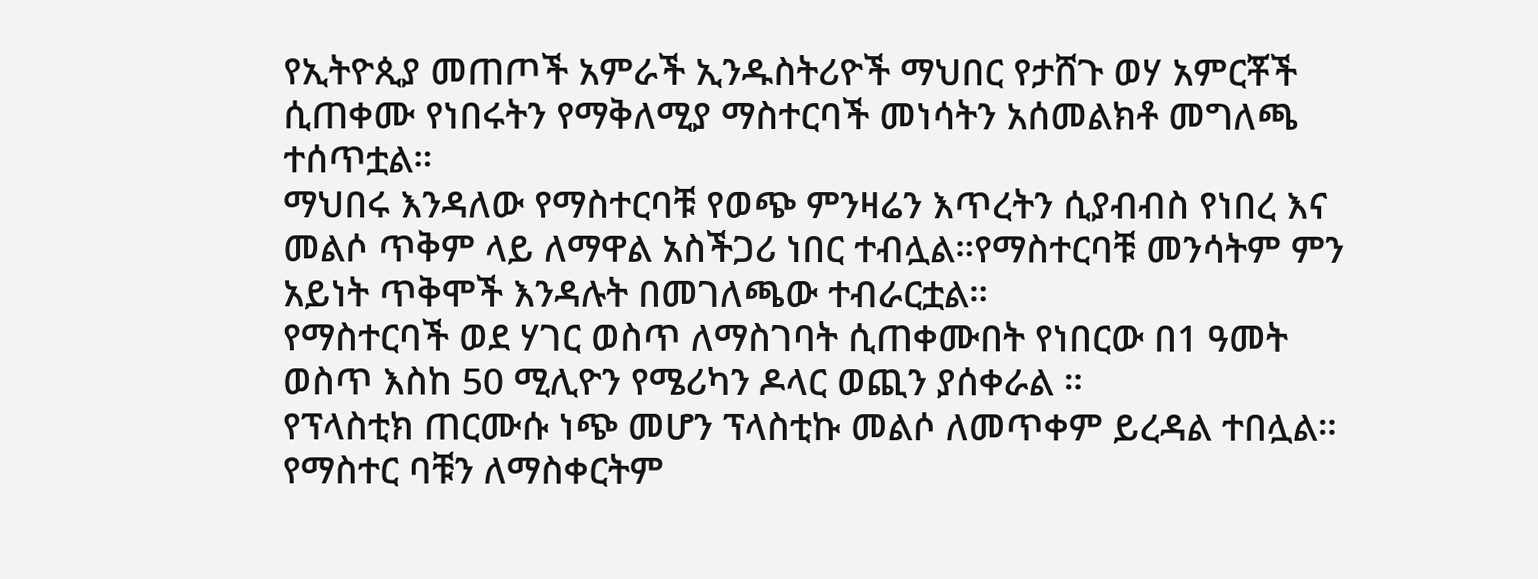የኢትዮጲያ መጠጦች አምራች ኢንዱስትሪዮች ማህበር የታሸጉ ወሃ አምርቾች ሲጠቀሙ የነበሩትን የማቅለሚያ ማስተርባች መነሳትን አሰመልክቶ መግለጫ ተሰጥቷል።
ማህበሩ እንዳለው የማስተርባቹ የወጭ ምንዛሬን እጥረትን ሲያብብስ የነበረ እና መልሶ ጥቅም ላይ ለማዋል አስችጋሪ ነበር ተብሏል።የማስተርባቹ መንሳትም ምን አይነት ጥቅሞች እንዳሉት በመገለጫው ተብራርቷል።
የማስተርባች ወደ ሃገር ወስጥ ለማስገባት ሲጠቀሙበት የነበርው በ1 ዓመት ወስጥ እስከ 50 ሚሊዮን የሜሪካን ዶላር ወጪን ያሰቀራል ።
የፕላስቲክ ጠርሙሱ ነጭ መሆን ፕላስቲኩ መልሶ ለመጥቀም ይረዳል ተበሏል።
የማስተር ባቹን ለማስቀርትም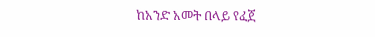ከአንድ አመት በላይ የፈጀ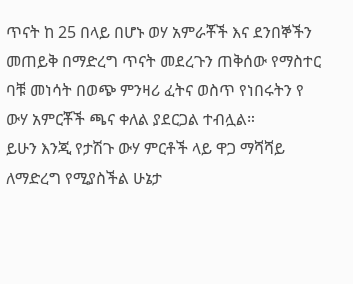ጥናት ከ 25 በላይ በሆኑ ወሃ አምራቾች እና ደንበኞችን መጠይቅ በማድረግ ጥናት መደረጉን ጠቅሰው የማስተር ባቹ መነሳት በወጭ ምንዛሪ ፈትና ወስጥ የነበሩትን የ ውሃ አምርቾች ጫና ቀለል ያደርጋል ተብሏል።
ይሁን እንጂ የታሽጉ ውሃ ምርቶች ላይ ዋጋ ማሻሻይ ለማድረግ የሚያስችል ሁኔታ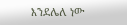እንደሌለ ነው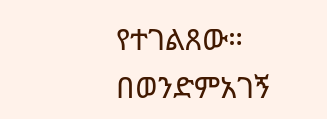የተገልጸው።
በወንድምአገኝ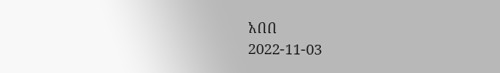አበበ
2022-11-03